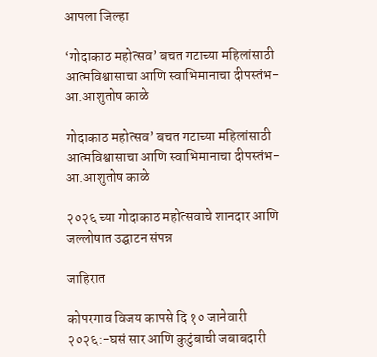आपला जिल्हा

‘गोदाकाठ महोत्सव’ बचत गटाच्या महिलांसाठी आत्मविश्वासाचा आणि स्वाभिमानाचा दीपस्तंभ-आ.आशुतोष काळे

गोदाकाठ महोत्सव’ बचत गटाच्या महिलांसाठी आत्मविश्वासाचा आणि स्वाभिमानाचा दीपस्तंभ-आ.आशुतोष काळे

२०२६ च्या गोदाकाठ महोत्सवाचे शानदार आणि जल्लोषात उद्घाटन संपन्न

जाहिरात

कोपरगाव विजय कापसे दि १० जानेवारी २०२६:-घसं सार आणि कुटुंबाची जबाबदारी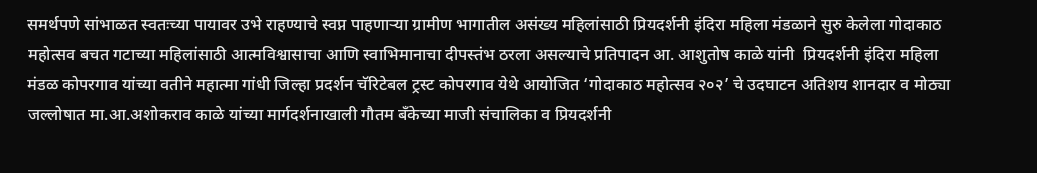समर्थपणे सांभाळत स्वतःच्या पायावर उभे राहण्याचे स्वप्न पाहणाऱ्या ग्रामीण भागातील असंख्य महिलांसाठी प्रियदर्शनी इंदिरा महिला मंडळाने सुरु केलेला गोदाकाठ महोत्सव बचत गटाच्या महिलांसाठी आत्मविश्वासाचा आणि स्वाभिमानाचा दीपस्तंभ ठरला असल्याचे प्रतिपादन आ. आशुतोष काळे यांनी  प्रियदर्शनी इंदिरा महिला मंडळ कोपरगाव यांच्या वतीने महात्मा गांधी जिल्हा प्रदर्शन चॅरिटेबल ट्रस्ट कोपरगाव येथे आयोजित ‘गोदाकाठ महोत्सव २०२’ चे उदघाटन अतिशय शानदार व मोठ्या जल्लोषात मा.आ.अशोकराव काळे यांच्या मार्गदर्शनाखाली गौतम बँकेच्या माजी संचालिका व प्रियदर्शनी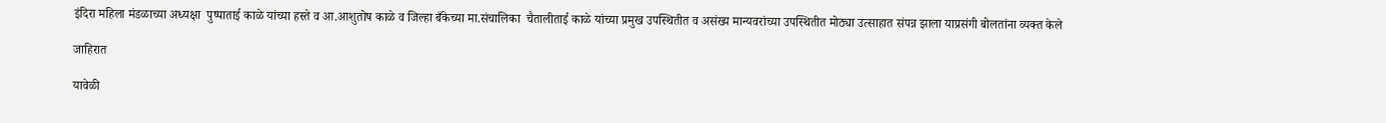इंदिरा महिला मंडळाच्या अध्यक्षा  पुष्पाताई काळे यांच्या हस्ते व आ.आशुतोष काळे व जिल्हा बँकेच्या मा.संचालिका  चैतालीताई काळे यांच्या प्रमुख उपस्थितीत व असंख्य मान्यवरांच्या उपस्थितीत मोठ्या उत्साहात संपन्न झाला याप्रसंगी बोलतांना व्यक्त केले

जाहिरात

यावेळी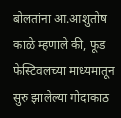बोलतांना आ.आशुतोष काळे म्हणाले की, फूड फेस्टिवलच्या माध्यमातून सुरु झालेल्या गोदाकाठ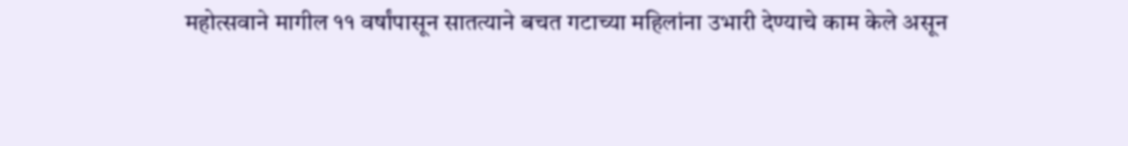महोत्सवाने मागील ११ वर्षांपासून सातत्याने बचत गटाच्या महिलांना उभारी देण्याचे काम केले असून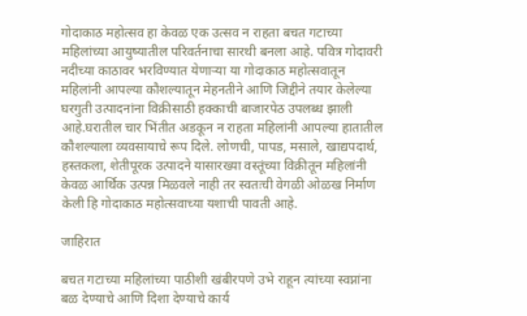गोदाकाठ महोत्सव हा केवळ एक उत्सव न राहता बचत गटाच्या महिलांच्या आयुष्यातील परिवर्तनाचा सारथी बनला आहे. पवित्र गोदावरी नदीच्या काठावर भरविण्यात येणाऱ्या या गोदाकाठ महोत्सवातून महिलांनी आपल्या कौशल्यातून मेहनतीने आणि जिद्दीने तयार केलेल्या घरगुती उत्पादनांना विक्रीसाठी हक्काची बाजारपेठ उपलब्ध झाली आहे.घरातील चार भिंतीत अडकून न राहता महिलांनी आपल्या हातातील कौशल्याला व्यवसायाचे रूप दिले. लोणची, पापड, मसाले, खाद्यपदार्थ, हस्तकला, शेतीपूरक उत्पादने यासारख्या वस्तूंच्या विक्रीतून महिलांनी केवळ आर्थिक उत्पन्न मिळवले नाही तर स्वतःची वेगळी ओळख निर्माण केली हि गोदाकाठ महोत्सवाच्या यशाची पावती आहे.

जाहिरात

बचत गटाच्या महिलांच्या पाठीशी खंबीरपणे उभे राहून त्यांच्या स्वप्नांना बळ देण्याचे आणि दिशा देण्याचे कार्य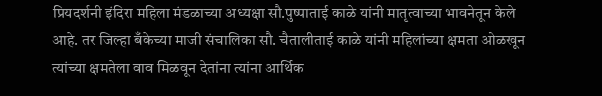प्रियदर्शनी इंदिरा महिला मंडळाच्या अध्यक्षा सौ.पुष्पाताई काळे यांनी मातृत्वाच्या भावनेतून केले आहे. तर जिल्हा बँकेच्या माजी संचालिका सौ. चैतालीताई काळे यांनी महिलांच्या क्षमता ओळखून त्यांच्या क्षमतेला वाव मिळवून देतांना त्यांना आर्थिक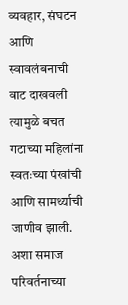व्यवहार, संघटन आणि स्वावलंबनाची वाट दाखवली त्यामुळे बचत गटाच्या महिलांना स्वतःच्या पंखांची आणि सामर्थ्याची जाणीव झाली. अशा समाज परिवर्तनाच्या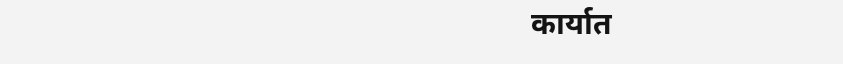कार्यात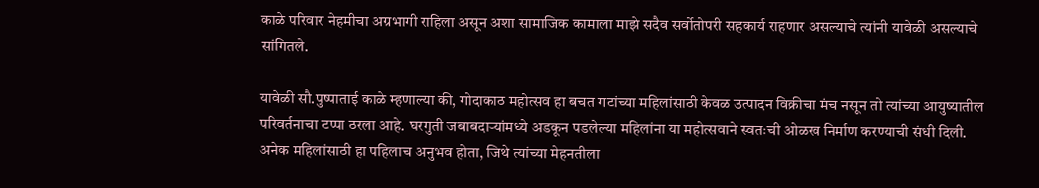काळे परिवार नेहमीचा अग्रभागी राहिला असून अशा सामाजिक कामाला माझे सदैव सर्वोतोपरी सहकार्य राहणार असल्याचे त्यांनी यावेळी असल्याचे सांगितले.

यावेळी सौ.पुष्पाताई काळे म्हणाल्या की, गोदाकाठ महोत्सव हा बचत गटांच्या महिलांसाठी केवळ उत्पादन विक्रीचा मंच नसून तो त्यांच्या आयुष्यातील परिवर्तनाचा टप्पा ठरला आहे. घरगुती जबाबदाऱ्यांमध्ये अडकून पडलेल्या महिलांना या महोत्सवाने स्वतःची ओळख निर्माण करण्याची संधी दिली. अनेक महिलांसाठी हा पहिलाच अनुभव होता, जिथे त्यांच्या मेहनतीला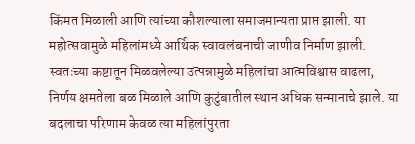किंमत मिळाली आणि त्यांच्या कौशल्याला समाजमान्यता प्राप्त झाली. या महोत्सवामुळे महिलांमध्ये आर्थिक स्वावलंबनाची जाणीव निर्माण झाली. स्वतःच्या कष्टातून मिळवलेल्या उत्पन्नामुळे महिलांचा आत्मविश्वास वाढला, निर्णय क्षमतेला बळ मिळाले आणि कुटुंबातील स्थान अधिक सन्मानाचे झाले. या बदलाचा परिणाम केवळ त्या महिलांपुरता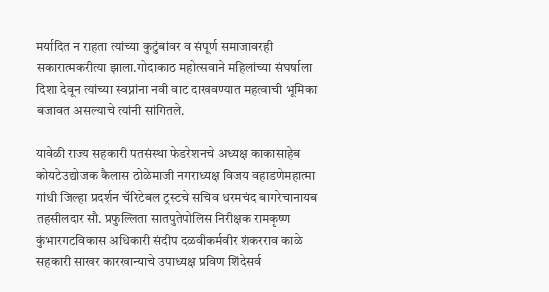मर्यादित न राहता त्यांच्या कुटुंबांवर व संपूर्ण समाजावरही सकारात्मकरीत्या झाला.गोदाकाठ महोत्सवाने महिलांच्या संघर्षाला दिशा देवून त्यांच्या स्वप्नांना नवी वाट दाखवण्यात महत्वाची भूमिका बजावत असल्याचे त्यांनी सांगितले.

यावेळी राज्य सहकारी पतसंस्था फेडरेशनचे अध्यक्ष काकासाहेब कोयटेउद्योजक कैलास ठोळेमाजी नगराध्यक्ष विजय वहाडणेमहात्मा गांधी जिल्हा प्रदर्शन चॅरिटेबल ट्रस्टचे सचिव धरमचंद बागरेचानायब तहसीलदार सौ. प्रफुल्लिता सातपुतेपोलिस निरीक्षक रामकृष्ण कुंभारगटविकास अधिकारी संदीप दळवीकर्मवीर शंकरराव काळे सहकारी साखर कारखान्याचे उपाध्यक्ष प्रविण शिंदेसर्व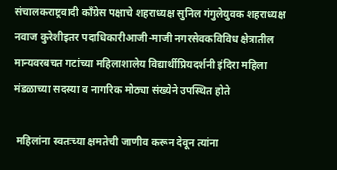संचालकराष्ट्रवादी काँग्रेस पक्षाचे शहराध्यक्ष सुनिल गंगुलेयुवक शहराध्यक्ष नवाज कुरेशीइतर पदाधिकारीआजी-माजी नगरसेवकविविध क्षेत्रातील मान्यवरबचत गटांच्या महिलाशालेय विद्यार्थीप्रियदर्शनी इंदिरा महिला मंडळाच्या सदस्या व नागरिक मोठ्या संख्येने उपस्थित होते

 महिलांना स्वतःच्या क्षमतेची जाणीव करून देवून त्यांना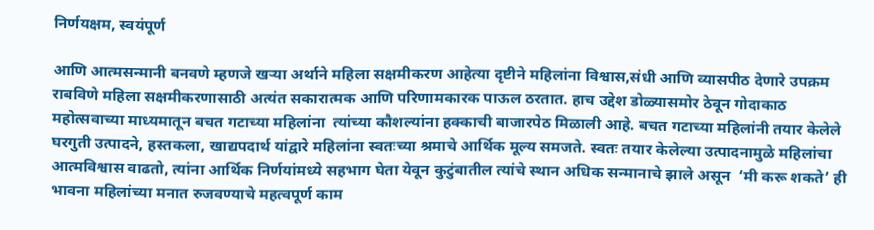निर्णयक्षम, स्वयंपूर्ण

आणि आत्मसन्मानी बनवणे म्हणजे खऱ्या अर्थाने महिला सक्षमीकरण आहेत्या दृष्टीने महिलांना विश्वास,संधी आणि व्यासपीठ देणारे उपक्रम राबविणे महिला सक्षमीकरणासाठी अत्यंत सकारात्मक आणि परिणामकारक पाऊल ठरतात. हाच उद्देश डोळ्यासमोर ठेवून गोदाकाठ महोत्सवाच्या माध्यमातून बचत गटाच्या महिलांना  त्यांच्या कौशल्यांना हक्काची बाजारपेठ मिळाली आहे. बचत गटाच्या महिलांनी तयार केलेले घरगुती उत्पादने, हस्तकला, खाद्यपदार्थ यांद्वारे महिलांना स्वतःच्या श्रमाचे आर्थिक मूल्य समजते. स्वतः तयार केलेल्या उत्पादनामुळे महिलांचा आत्मविश्वास वाढतो, त्यांना आर्थिक निर्णयांमध्ये सहभाग घेता येवून कुटुंबातील त्यांचे स्थान अधिक सन्मानाचे झाले असून  ‘मी करू शकते’ ही भावना महिलांच्या मनात रुजवण्याचे महत्वपूर्ण काम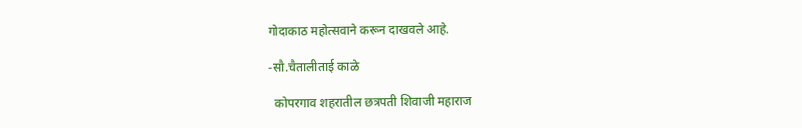गोदाकाठ महोत्सवाने करून दाखवले आहे.

-सौ.चैतालीताई काळे

  कोपरगाव शहरातील छत्रपती शिवाजी महाराज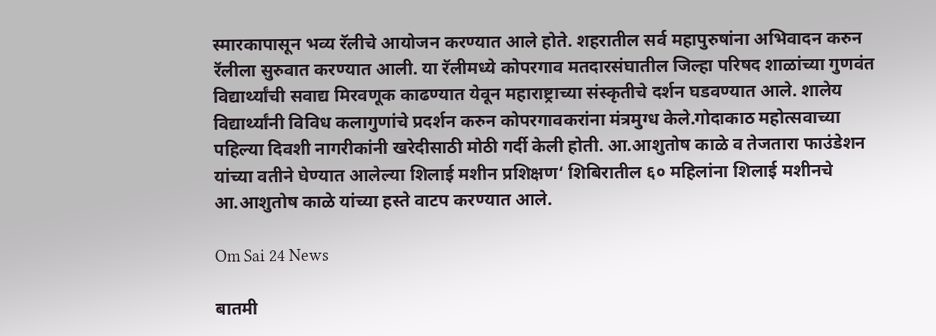स्मारकापासून भव्य रॅलीचे आयोजन करण्यात आले होते. शहरातील सर्व महापुरुषांना अभिवादन करुन रॅलीला सुरुवात करण्यात आली. या रॅलीमध्ये कोपरगाव मतदारसंघातील जिल्हा परिषद शाळांच्या गुणवंत विद्यार्थ्यांची सवाद्य मिरवणूक काढण्यात येवून महाराष्ट्राच्या संस्कृतीचे दर्शन घडवण्यात आले. शालेय विद्यार्थ्यांनी विविध कलागुणांचे प्रदर्शन करुन कोपरगावकरांना मंत्रमुग्ध केले.गोदाकाठ महोत्सवाच्या पहिल्या दिवशी नागरीकांनी खरेदीसाठी मोठी गर्दी केली होती. आ.आशुतोष काळे व तेजतारा फाउंडेशन यांच्या वतीने घेण्यात आलेल्या शिलाई मशीन प्रशिक्षण‘ शिबिरातील ६० महिलांना शिलाई मशीनचे आ.आशुतोष काळे यांच्या हस्ते वाटप करण्यात आले.

Om Sai 24 News

बातमी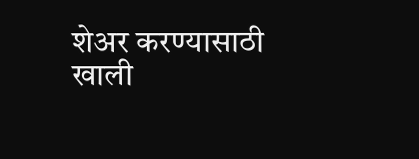शेअर करण्यासाठी खाली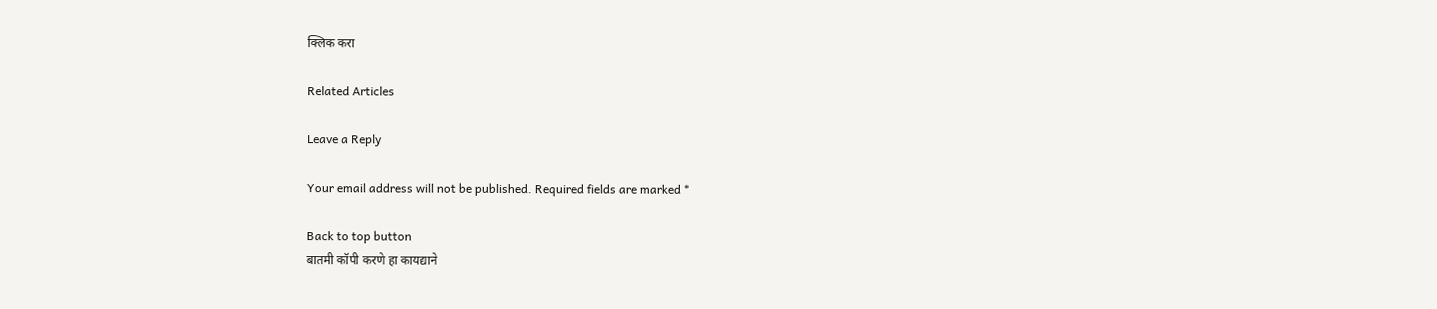क्लिक करा

Related Articles

Leave a Reply

Your email address will not be published. Required fields are marked *

Back to top button
बातमी कॉपी करणे हा कायद्याने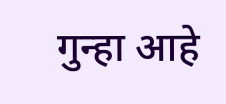गुन्हा आहे